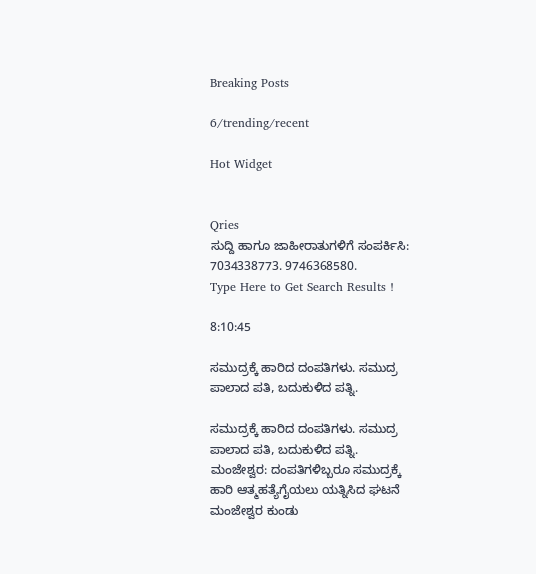Breaking Posts

6/trending/recent

Hot Widget


Qries
ಸುದ್ದಿ ಹಾಗೂ ಜಾಹೀರಾತುಗಳಿಗೆ ಸಂಪರ್ಕಿಸಿ: 7034338773. 9746368580.
Type Here to Get Search Results !

8:10:45

ಸಮುದ್ರಕ್ಕೆ ಹಾರಿದ ದಂಪತಿಗಳು. ಸಮುದ್ರ ಪಾಲಾದ ಪತಿ, ಬದುಕುಳಿದ ಪತ್ನಿ.

ಸಮುದ್ರಕ್ಕೆ ಹಾರಿದ ದಂಪತಿಗಳು. ಸಮುದ್ರ ಪಾಲಾದ ಪತಿ, ಬದುಕುಳಿದ ಪತ್ನಿ.
ಮಂಜೇಶ್ವರ: ದಂಪತಿಗಳಿಬ್ಬರೂ ಸಮುದ್ರಕ್ಕೆ ಹಾರಿ ಆತ್ಮಹತ್ಯೆಗೈಯಲು ಯತ್ನಿಸಿದ ಘಟನೆ ಮಂಜೇಶ್ವರ ಕುಂಡು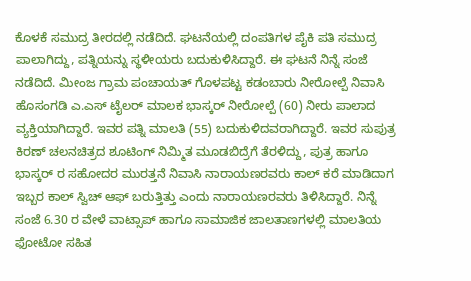ಕೊಳಕೆ ಸಮುದ್ರ ತೀರದಲ್ಲಿ ನಡೆದಿದೆ. ಘಟನೆಯಲ್ಲಿ ದಂಪತಿಗಳ ಪೈಕಿ ಪತಿ ಸಮುದ್ರ ಪಾಲಾಗಿದ್ದು, ಪತ್ನಿಯನ್ನು ಸ್ಥಳೀಯರು ಬದುಕುಳಿಸಿದ್ದಾರೆ. ಈ ಘಟನೆ ನಿನ್ನೆ ಸಂಜೆ ನಡೆದಿದೆ. ಮೀಂಜ ಗ್ರಾಮ ಪಂಚಾಯತ್ ಗೊಳಪಟ್ಟ ಕಡಂಬಾರು ನೀರೋಲ್ಪೆ ನಿವಾಸಿ ಹೊಸಂಗಡಿ ಎ.ಎಸ್ ಟೈಲರ್ ಮಾಲಕ ಭಾಸ್ಕರ್ ನೀರೋಲ್ಪೆ (60) ನೀರು ಪಾಲಾದ ವ್ಯಕ್ತಿಯಾಗಿದ್ದಾರೆ. ಇವರ ಪತ್ನಿ ಮಾಲತಿ (55) ಬದುಕುಳಿದವರಾಗಿದ್ದಾರೆ. ಇವರ ಸುಪುತ್ರ ಕಿರಣ್ ಚಲನಚಿತ್ರದ ಶೂಟಿಂಗ್ ನಿಮ್ಮಿತ ಮೂಡಬಿದ್ರೆಗೆ ತೆರಳಿದ್ದು, ಪುತ್ರ ಹಾಗೂ ಭಾಸ್ಕರ್ ರ ಸಹೋದರ ಮುರತ್ತನೆ ನಿವಾಸಿ ನಾರಾಯಣರವರು ಕಾಲ್ ಕರೆ ಮಾಡಿದಾಗ ಇಬ್ಬರ ಕಾಲ್ ಸ್ವಿಚ್ ಆಫ್ ಬರುತ್ತಿತ್ತು ಎಂದು ನಾರಾಯಣರವರು ತಿಳಿಸಿದ್ದಾರೆ. ನಿನ್ನೆ ಸಂಜೆ 6.30 ರ ವೇಳೆ ವಾಟ್ಸಾಪ್ ಹಾಗೂ ಸಾಮಾಜಿಕ ಜಾಲತಾಣಗಳಲ್ಲಿ ಮಾಲತಿಯ ಫೋಟೋ ಸಹಿತ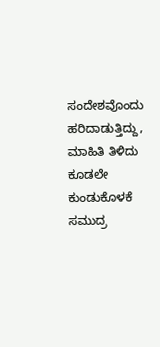ಸಂದೇಶವೊಂದು ಹರಿದಾಡುತ್ತಿದ್ದು, ಮಾಹಿತಿ ತಿಳಿದು ಕೂಡಲೇ ಕುಂಡುಕೊಳಕೆ ಸಮುದ್ರ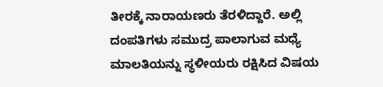ತೀರಕ್ಕೆ ನಾರಾಯಣರು ತೆರಳಿದ್ದಾರೆ. ಅಲ್ಲಿ ದಂಪತಿಗಳು ಸಮುದ್ರ ಪಾಲಾಗುವ ಮಧ್ಯೆ ಮಾಲತಿಯನ್ನು ಸ್ಥಳೀಯರು ರಕ್ಷಿಸಿದ ವಿಷಯ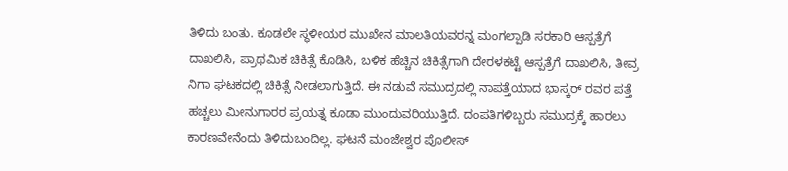ತಿಳಿದು ಬಂತು. ಕೂಡಲೇ ಸ್ಥಳೀಯರ ಮುಖೇನ ಮಾಲತಿಯವರನ್ನ ಮಂಗಲ್ಪಾಡಿ ಸರಕಾರಿ ಆಸ್ಪತ್ರೆಗೆ ದಾಖಲಿಸಿ, ಪ್ರಾಥಮಿಕ ಚಿಕಿತ್ಸೆ ಕೊಡಿಸಿ, ಬಳಿಕ ಹೆಚ್ಚಿನ ಚಿಕಿತ್ಸೆಗಾಗಿ ದೇರಳಕಟ್ಟೆ ಆಸ್ಪತ್ರೆಗೆ ದಾಖಲಿಸಿ, ತೀವ್ರ ನಿಗಾ ಘಟಕದಲ್ಲಿ ಚಿಕಿತ್ಸೆ ನೀಡಲಾಗುತ್ತಿದೆ. ಈ ನಡುವೆ ಸಮುದ್ರದಲ್ಲಿ ನಾಪತ್ತೆಯಾದ ಭಾಸ್ಕರ್ ರವರ ಪತ್ತೆ ಹಚ್ಚಲು ಮೀನುಗಾರರ ಪ್ರಯತ್ನ ಕೂಡಾ ಮುಂದುವರಿಯುತ್ತಿದೆ. ದಂಪತಿಗಳಿಬ್ಬರು ಸಮುದ್ರಕ್ಕೆ ಹಾರಲು ಕಾರಣವೇನೆಂದು ತಿಳಿದುಬಂದಿಲ್ಲ. ಘಟನೆ ಮಂಜೇಶ್ವರ ಪೊಲೀಸ್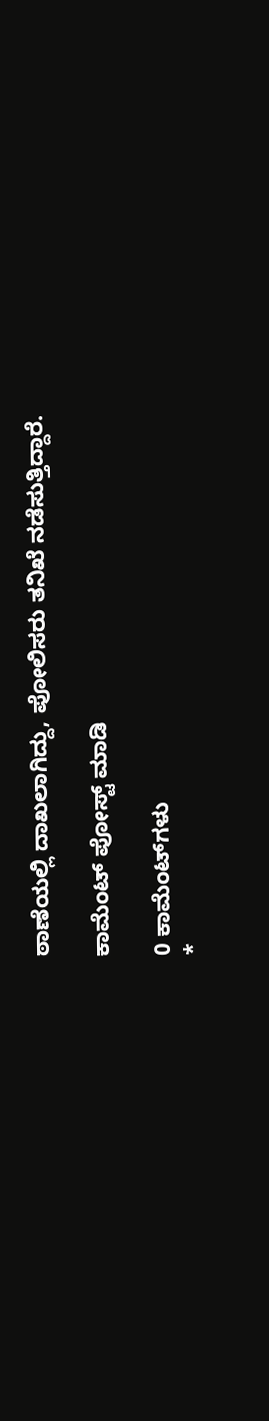ಠಾಣೆಯಲ್ಲಿ ದಾಖಲಾಗಿದ್ದು, ಪೋಲಿಸರು ತನಿಖೆ ನಡೆಸುತ್ತಿದ್ದಾರೆ.

ಕಾಮೆಂಟ್‌‌ ಪೋಸ್ಟ್‌ ಮಾಡಿ

0 ಕಾಮೆಂಟ್‌ಗಳು
*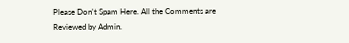Please Don't Spam Here. All the Comments are Reviewed by Admin.